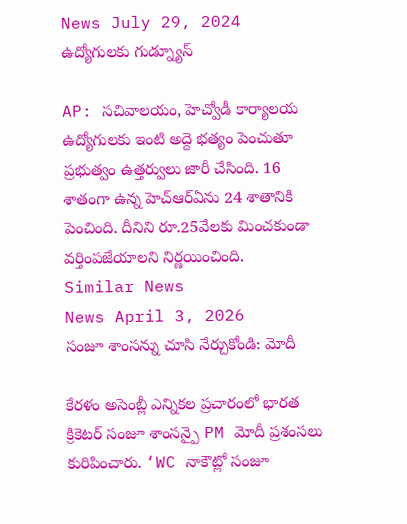News July 29, 2024
ఉద్యోగులకు గుడ్న్యూస్

AP: సచివాలయం, హెచ్వోడీ కార్యాలయ ఉద్యోగులకు ఇంటి అద్దె భత్యం పెంచుతూ ప్రభుత్వం ఉత్తర్వులు జారీ చేసింది. 16 శాతంగా ఉన్న హెచ్ఆర్ఏను 24 శాతానికి పెంచింది. దీనిని రూ.25వేలకు మించకుండా వర్తింపజేయాలని నిర్ణయించింది.
Similar News
News April 3, 2026
సంజూ శాంసన్ను చూసి నేర్చుకోండి: మోదీ

కేరళం అసెంబ్లీ ఎన్నికల ప్రచారంలో భారత క్రికెటర్ సంజూ శాంసన్పై PM మోదీ ప్రశంసలు కురిపించారు. ‘WC నాకౌట్లో సంజూ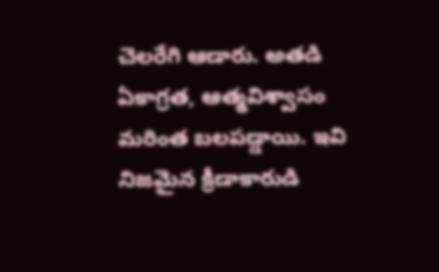చెలరేగి ఆడారు. అతడి ఏకాగ్రత, ఆత్మవిశ్వాసం మరింత బలపడ్డాయి. ఇవి నిజమైన క్రీడాకారుడి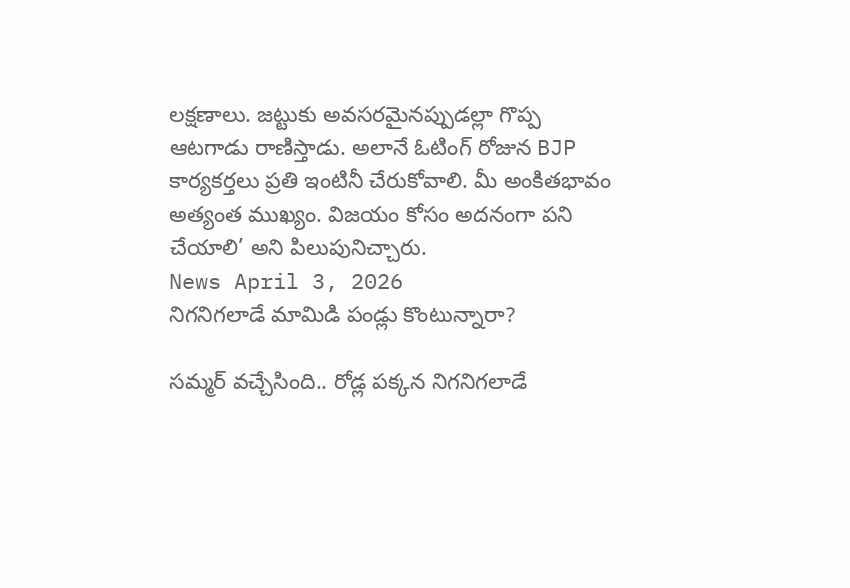లక్షణాలు. జట్టుకు అవసరమైనప్పుడల్లా గొప్ప ఆటగాడు రాణిస్తాడు. అలానే ఓటింగ్ రోజున BJP కార్యకర్తలు ప్రతి ఇంటినీ చేరుకోవాలి. మీ అంకితభావం అత్యంత ముఖ్యం. విజయం కోసం అదనంగా పని చేయాలి’ అని పిలుపునిచ్చారు.
News April 3, 2026
నిగనిగలాడే మామిడి పండ్లు కొంటున్నారా?

సమ్మర్ వచ్చేసింది.. రోడ్ల పక్కన నిగనిగలాడే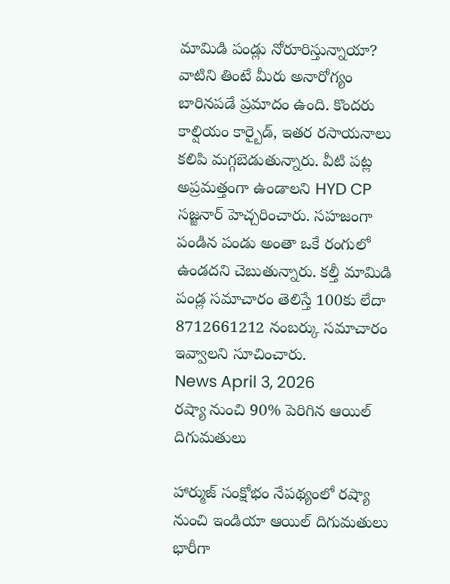మామిడి పండ్లు నోరూరిస్తున్నాయా? వాటిని తింటే మీరు అనారోగ్యం బారినపడే ప్రమాదం ఉంది. కొందరు కాల్షియం కార్బైడ్, ఇతర రసాయనాలు కలిపి మగ్గబెడుతున్నారు. వీటి పట్ల అప్రమత్తంగా ఉండాలని HYD CP సజ్జనార్ హెచ్చరించారు. సహజంగా పండిన పండు అంతా ఒకే రంగులో ఉండదని చెబుతున్నారు. కల్తీ మామిడి పండ్ల సమాచారం తెలిస్తే 100కు లేదా 8712661212 నంబర్కు సమాచారం ఇవ్వాలని సూచించారు.
News April 3, 2026
రష్యా నుంచి 90% పెరిగిన ఆయిల్ దిగుమతులు

హార్ముజ్ సంక్షోభం నేపథ్యంలో రష్యా నుంచి ఇండియా ఆయిల్ దిగుమతులు భారీగా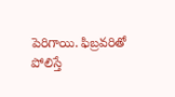పెరిగాయి. ఫిబ్రవరితో పోలిస్తే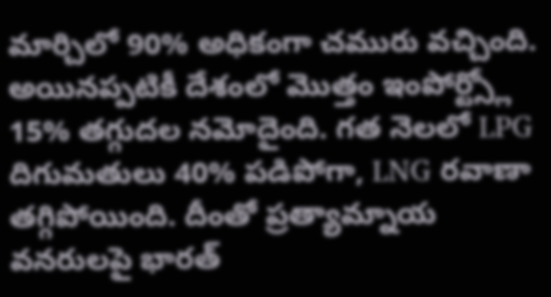మార్చిలో 90% అధికంగా చమురు వచ్చింది. అయినప్పటికీ దేశంలో మొత్తం ఇంపోర్ట్స్లో 15% తగ్గుదల నమోదైంది. గత నెలలో LPG దిగుమతులు 40% పడిపోగా, LNG రవాణా తగ్గిపోయింది. దీంతో ప్రత్యామ్నాయ వనరులపై భారత్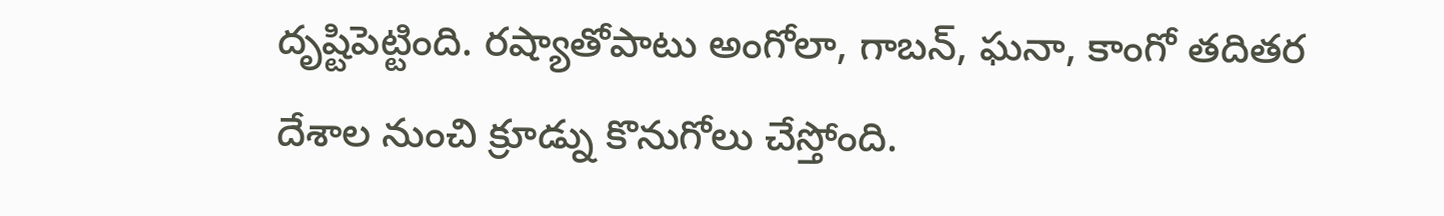దృష్టిపెట్టింది. రష్యాతోపాటు అంగోలా, గాబన్, ఘనా, కాంగో తదితర దేశాల నుంచి క్రూడ్ను కొనుగోలు చేస్తోంది.